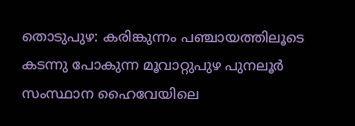തൊടുപുഴ: കരിങ്കുന്നം പഞ്ചായത്തിലൂടെ കടന്നു പോകുന്ന മൂവാറ്റുപുഴ പുനലൂർ സംസ്ഥാന ഹൈവേയിലെ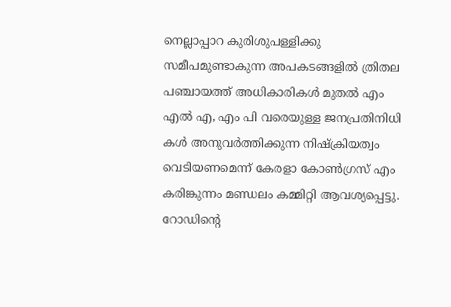നെല്ലാപ്പാറ കുരിശുപള്ളിക്കു സമീപമുണ്ടാകുന്ന അപകടങ്ങളിൽ ത്രിതല പഞ്ചായത്ത് അധികാരികൾ മുതൽ എം എൽ എ, എം പി വരെയുള്ള ജനപ്രതിനിധി കൾ അനുവർത്തിക്കുന്ന നിഷ്ക്രിയത്വം വെടിയണമെന്ന് കേരളാ കോൺഗ്രസ് എം കരിങ്കുന്നം മണ്ഡലം കമ്മിറ്റി ആവശ്യപ്പെട്ടു. റോഡിന്റെ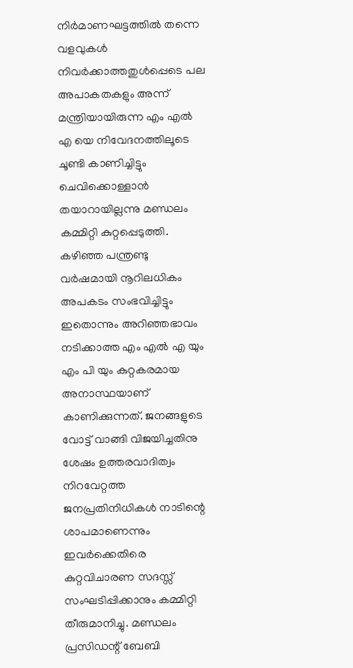നിർമാണഘട്ടത്തിൽ തന്നെ വളവുകൾ നിവർക്കാത്തതുൾപ്പെടെ പല അപാകതകളും അന്ന് മന്ത്രിയായിരുന്ന എം എൽ എ യെ നിവേദനത്തിലൂടെ ചൂണ്ടി കാണിച്ചിട്ടും ചെവിക്കൊള്ളാൻ തയാറായില്ലന്നു മണ്ഡലം കമ്മിറ്റി കുറ്റപ്പെടുത്തി.
കഴിഞ്ഞ പന്ത്രണ്ടു വർഷമായി നൂറിലധികം അപകടം സംഭവിച്ചിട്ടും ഇതൊന്നും അറിഞ്ഞഭാവം നടിക്കാത്ത എം എൽ എ യും എം പി യും കുറ്റകരമായ അനാസ്ഥയാണ് കാണിക്കുന്നത്. ജനങ്ങളുടെ വോട്ട് വാങ്ങി വിജയിച്ചതിനു ശേഷം ഉത്തരവാദിത്വം നിറവേറ്റത്ത ജനപ്രതിനിധികൾ നാടിന്റെ ശാപമാണെന്നും ഇവർക്കെതിരെ കുറ്റവിചാരണ സദസ്സ് സംഘടിപ്പിക്കാനും കമ്മിറ്റി തീരുമാനിച്ചു. മണ്ഡലം പ്രസിഡന്റ് ബേബി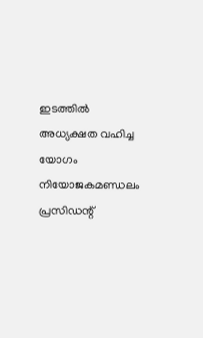ഇടത്തിൽ അധ്യക്ഷത വഹിച്ച യോഗം നിയോജകമണ്ഡലം പ്രസിഡന്റ്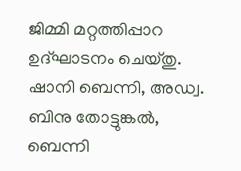ജിമ്മി മറ്റത്തിപ്പാറ ഉദ്ഘാടനം ചെയ്തു.
ഷാനി ബെന്നി, അഡ്വ. ബിനു തോട്ടുങ്കൽ, ബെന്നി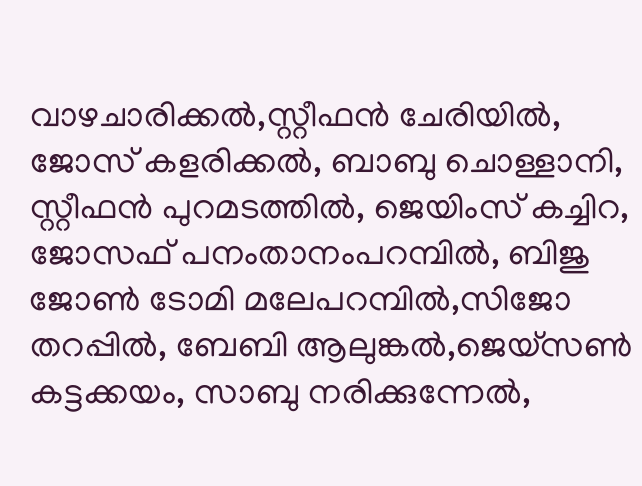വാഴചാരിക്കൽ,സ്റ്റീഫൻ ചേരിയിൽ, ജോസ് കളരിക്കൽ, ബാബു ചൊള്ളാനി, സ്റ്റീഫൻ പുറമടത്തിൽ, ജെയിംസ് കച്ചിറ, ജോസഫ് പനംതാനംപറമ്പിൽ, ബിജു ജോൺ ടോമി മലേപറമ്പിൽ,സിജോ തറപ്പിൽ, ബേബി ആലുങ്കൽ,ജെയ്സൺ കട്ടക്കയം, സാബു നരിക്കുന്നേൽ,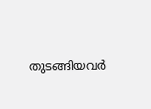തുടങ്ങിയവർ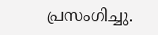പ്രസംഗിച്ചു.